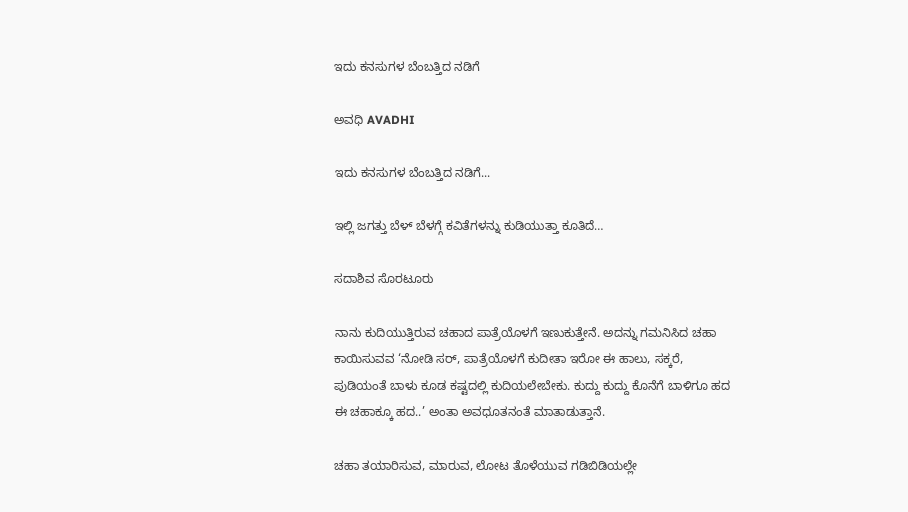ಇದು ಕನಸುಗಳ ಬೆಂಬತ್ತಿದ ನಡಿಗೆ‍

ಅವಧಿ AVADHI

ಇದು ಕನಸುಗಳ ಬೆಂಬತ್ತಿದ ನಡಿಗೆ...

ಇಲ್ಲಿ ಜಗತ್ತು ಬೆಳ್ ಬೆಳಗ್ಗೆ ಕವಿತೆಗಳನ್ನು ಕುಡಿಯುತ್ತಾ ಕೂತಿದೆ…

ಸದಾಶಿವ ಸೊರಟೂರು

ನಾನು ಕುದಿಯುತ್ತಿರುವ ಚಹಾದ ಪಾತ್ರೆಯೊಳಗೆ ಇಣುಕುತ್ತೇನೆ. ಅದನ್ನು ಗಮನಿಸಿದ ಚಹಾ ಕಾಯಿಸುವವ ‘ನೋಡಿ ಸರ್, ಪಾತ್ರೆಯೊಳಗೆ ಕುದೀತಾ ಇರೋ ಈ ಹಾಲು, ಸಕ್ಕರೆ, ಪುಡಿಯಂತೆ ಬಾಳು ಕೂಡ ಕಷ್ಟದಲ್ಲಿ ಕುದಿಯಲೇಬೇಕು. ಕುದ್ದು ಕುದ್ದು ಕೊನೆಗೆ ಬಾಳಿಗೂ ಹದ ಈ ಚಹಾಕ್ಕೂ ಹದ..’ ಅಂತಾ ಅವಧೂತನಂತೆ ಮಾತಾಡುತ್ತಾನೆ.

ಚಹಾ ತಯಾರಿಸುವ, ಮಾರುವ, ಲೋಟ ತೊಳೆಯುವ ಗಡಿಬಿಡಿಯಲ್ಲೇ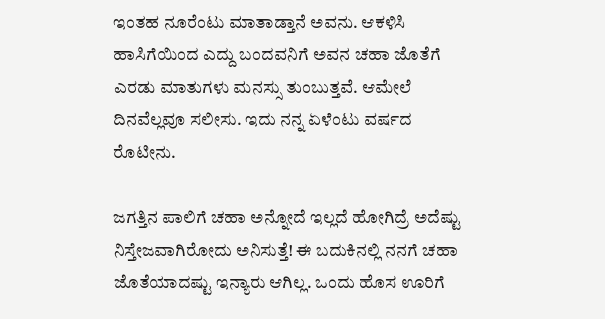ಇಂತಹ ನೂರೆಂಟು ಮಾತಾಡ್ತಾನೆ ಅವನು. ಆಕಳಿಸಿ ಹಾಸಿಗೆಯಿಂದ ಎದ್ದು ಬಂದವನಿಗೆ ಅವನ ಚಹಾ ಜೊತೆಗೆ ಎರಡು ಮಾತುಗಳು ಮನಸ್ಸು ತುಂಬುತ್ತವೆ. ಆಮೇಲೆ ದಿನವೆಲ್ಲವೂ ಸಲೀಸು. ಇದು ನನ್ನ ಏಳೆಂಟು ವರ್ಷದ ರೊಟೀನು.

ಜಗತ್ತಿನ ಪಾಲಿಗೆ ಚಹಾ ಅನ್ನೋದೆ ಇಲ್ಲದೆ ಹೋಗಿದ್ರೆ ಅದೆಷ್ಟು ನಿಸ್ತೇಜವಾಗಿರೋದು ಅನಿಸುತ್ತೆ! ಈ ಬದುಕಿನಲ್ಲಿ ನನಗೆ ಚಹಾ ಜೊತೆಯಾದಷ್ಟು ಇನ್ಯಾರು ಆಗಿಲ್ಲ. ಒಂದು ಹೊಸ ಊರಿಗೆ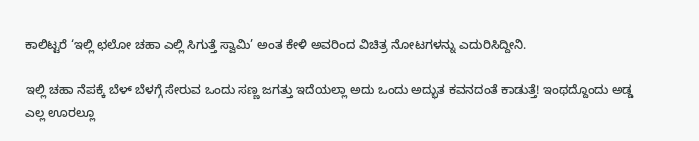ಕಾಲಿಟ್ಟರೆ ‘ಇಲ್ಲಿ ಛಲೋ ಚಹಾ ಎಲ್ಲಿ ಸಿಗುತ್ತೆ ಸ್ವಾಮಿ’ ಅಂತ ಕೇಳಿ ಅವರಿಂದ ವಿಚಿತ್ರ ನೋಟಗಳನ್ನು ಎದುರಿಸಿದ್ದೀನಿ.

ಇಲ್ಲಿ ಚಹಾ ನೆಪಕ್ಕೆ ಬೆಳ್ ಬೆಳಗ್ಗೆ ಸೇರುವ ಒಂದು ಸಣ್ಣ ಜಗತ್ತು ಇದೆಯಲ್ಲಾ ಅದು ಒಂದು ಅದ್ಭುತ ಕವನದಂತೆ ಕಾಡುತ್ತೆ! ಇಂಥದ್ದೊಂದು ಅಡ್ಡ ಎಲ್ಲ ಊರಲ್ಲೂ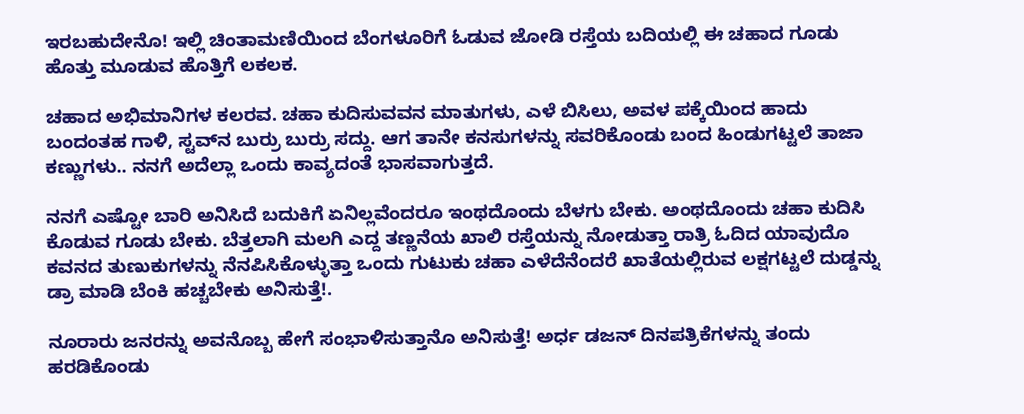ಇರಬಹುದೇನೊ! ಇಲ್ಲಿ ಚಿಂತಾಮಣಿಯಿಂದ ಬೆಂಗಳೂರಿಗೆ ಓಡುವ ಜೋಡಿ ರಸ್ತೆಯ ಬದಿಯಲ್ಲಿ ಈ ಚಹಾದ ಗೂಡು ಹೊತ್ತು ಮೂಡುವ ಹೊತ್ತಿಗೆ ಲಕಲಕ.

ಚಹಾದ ಅಭಿಮಾನಿಗಳ ಕಲರವ. ಚಹಾ ಕುದಿಸುವವನ ಮಾತುಗಳು, ಎಳೆ ಬಿಸಿಲು, ಅವಳ ಪಕ್ಕೆಯಿಂದ ಹಾದು ಬಂದಂತಹ ಗಾಳಿ, ಸ್ಟವ್‍ನ ಬುರ್ರು ಬುರ್ರು ಸದ್ದು. ಆಗ ತಾನೇ ಕನಸುಗಳನ್ನು ಸವರಿಕೊಂಡು ಬಂದ ಹಿಂಡುಗಟ್ಟಲೆ ತಾಜಾ ಕಣ್ಣುಗಳು.. ನನಗೆ ಅದೆಲ್ಲಾ ಒಂದು ಕಾವ್ಯದಂತೆ ಭಾಸವಾಗುತ್ತದೆ.

ನನಗೆ ಎಷ್ಟೋ ಬಾರಿ ಅನಿಸಿದೆ ಬದುಕಿಗೆ ಏನಿಲ್ಲವೆಂದರೂ ಇಂಥದೊಂದು ಬೆಳಗು ಬೇಕು. ಅಂಥದೊಂದು ಚಹಾ ಕುದಿಸಿ ಕೊಡುವ ಗೂಡು ಬೇಕು. ಬೆತ್ತಲಾಗಿ ಮಲಗಿ ಎದ್ದ ತಣ್ಣನೆಯ ಖಾಲಿ‌ ರಸ್ತೆಯನ್ನು ನೋಡುತ್ತಾ ರಾತ್ರಿ ಓದಿದ ಯಾವುದೊ ಕವನದ ತುಣುಕುಗಳನ್ನು ನೆನಪಿಸಿಕೊಳ್ಳುತ್ತಾ ಒಂದು ಗುಟುಕು ಚಹಾ ಎಳೆದೆನೆಂದರೆ ಖಾತೆಯಲ್ಲಿ‌ರುವ ಲಕ್ಷಗಟ್ಟಲೆ ದುಡ್ಡನ್ನು ಡ್ರಾ ಮಾಡಿ ಬೆಂಕಿ ಹಚ್ಚಬೇಕು ಅನಿಸುತ್ತೆ!.

ನೂರಾರು ಜನರನ್ನು ಅವನೊಬ್ಬ ಹೇಗೆ ಸಂಭಾಳಿಸುತ್ತಾನೊ ಅನಿಸುತ್ತೆ! ಅರ್ಧ ಡಜನ್ ದಿನಪತ್ರಿಕೆಗಳನ್ನು ತಂದು ಹರಡಿಕೊಂಡು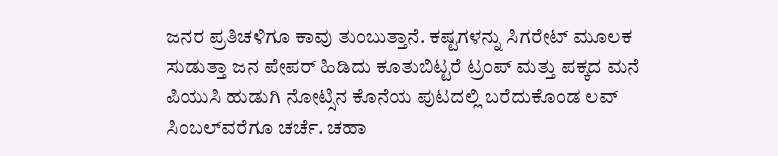ಜನರ ಪ್ರತಿಚಳಿಗೂ ಕಾವು ತುಂಬುತ್ತಾನೆ. ಕಷ್ಟಗಳನ್ನು‌‌ ಸಿಗರೇಟ್ ಮೂಲಕ ಸುಡುತ್ತಾ ಜನ ಪೇಪರ್ ಹಿಡಿದು ಕೂತುಬಿಟ್ಟರೆ ಟ್ರಂಪ್ ಮತ್ತು ಪಕ್ಕದ ಮನೆ ಪಿಯುಸಿ ಹುಡುಗಿ ನೋಟ್ಸಿನ ಕೊನೆಯ ಪುಟದಲ್ಲಿ ಬರೆದುಕೊಂಡ ಲವ್ ಸಿಂಬಲ್‍ವರೆಗೂ ಚರ್ಚೆ. ಚಹಾ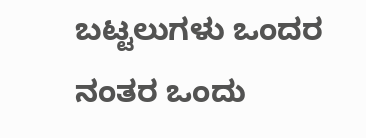ಬಟ್ಟಲುಗಳು‌ ಒಂದರ ನಂತರ ಒಂದು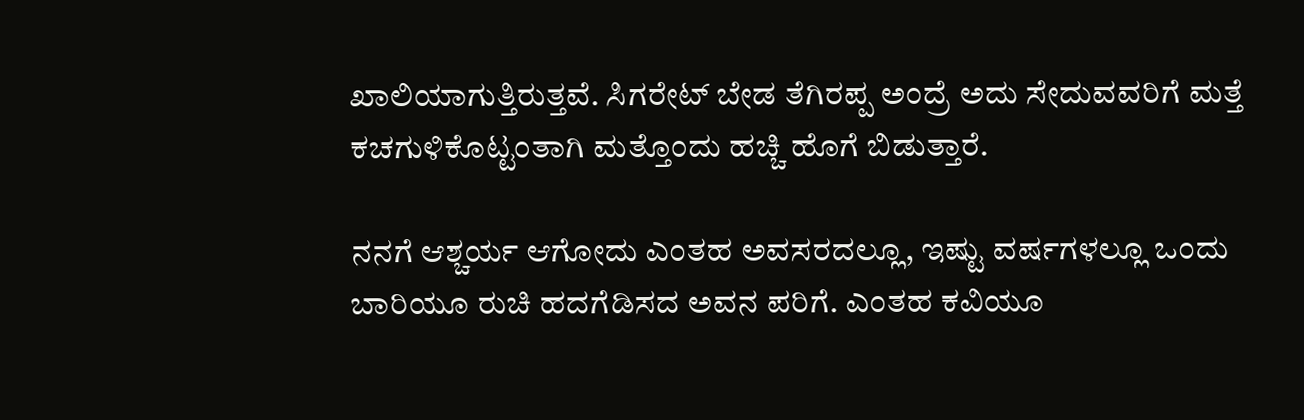ಖಾಲಿಯಾಗುತ್ತಿರುತ್ತವೆ. ಸಿಗರೇಟ್ ಬೇಡ ತೆಗಿರಪ್ಪ ಅಂದ್ರೆ ಅದು ಸೇದುವವರಿಗೆ ಮತ್ತೆ ಕಚಗುಳಿಕೊಟ್ಟಂತಾಗಿ ಮತ್ತೊಂದು ಹಚ್ಚಿ ಹೊಗೆ ಬಿಡುತ್ತಾರೆ.

ನನಗೆ ಆಶ್ಚರ್ಯ ಆಗೋದು ಎಂತಹ ಅವಸರದಲ್ಲೂ, ಇಷ್ಟು ವರ್ಷಗಳಲ್ಲೂ ಒಂದು ಬಾರಿಯೂ ರುಚಿ ಹದಗೆಡಿಸದ ಅವನ ಪರಿಗೆ. ಎಂತಹ ಕವಿಯೂ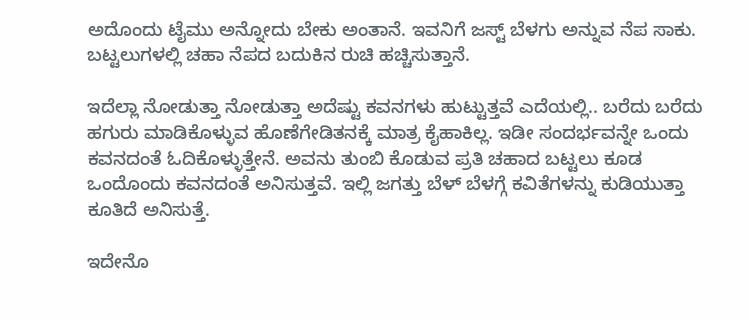ಅದೊಂದು ಟೈಮು ಅನ್ನೋದು ಬೇಕು ಅಂತಾನೆ. ಇವನಿಗೆ ಜಸ್ಟ್ ಬೆಳಗು ಅನ್ನುವ ನೆಪ ಸಾಕು. ಬಟ್ಟಲುಗಳಲ್ಲಿ ಚಹಾ ನೆಪದ ಬದುಕಿನ ರುಚಿ ಹಚ್ಚಿಸುತ್ತಾನೆ.

ಇದೆಲ್ಲಾ ನೋಡುತ್ತಾ ನೋಡುತ್ತಾ ಅದೆಷ್ಟು ಕವನಗಳು ಹುಟ್ಟುತ್ತವೆ ಎದೆಯಲ್ಲಿ.. ಬರೆದು ಬರೆದು ಹಗುರು ಮಾಡಿಕೊಳ್ಳುವ ಹೊಣೆಗೇಡಿತನಕ್ಕೆ ಮಾತ್ರ ಕೈಹಾಕಿಲ್ಲ. ಇಡೀ ಸಂದರ್ಭವನ್ನೇ ಒಂದು ಕವನದಂತೆ ಓದಿಕೊಳ್ಳುತ್ತೇನೆ. ಅವನು ತುಂಬಿ‌ ಕೊಡುವ ಪ್ರತಿ ಚಹಾದ ಬಟ್ಟಲು ಕೂಡ ಒಂದೊಂದು ಕವನದಂತೆ ಅನಿಸುತ್ತವೆ. ಇಲ್ಲಿ ಜಗತ್ತು ಬೆಳ್ ಬೆಳಗ್ಗೆ ಕವಿತೆಗಳನ್ನು ಕುಡಿಯುತ್ತಾ ಕೂತಿದೆ ಅನಿಸುತ್ತೆ.

ಇದೇನೊ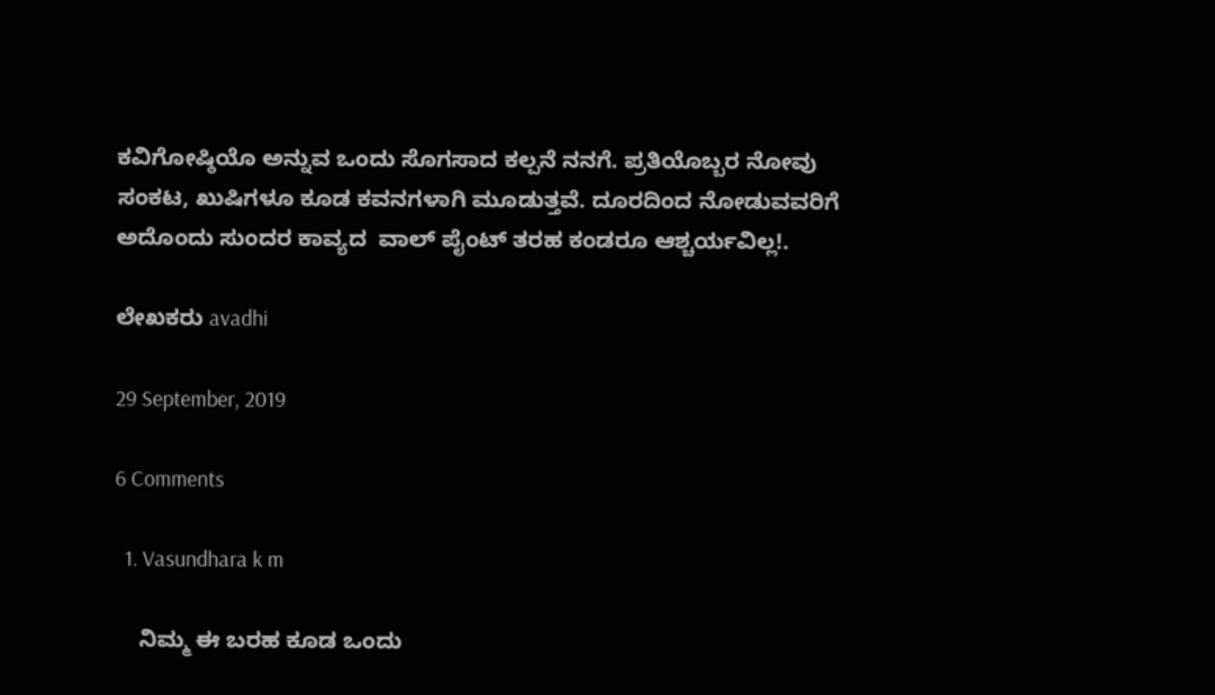ಕವಿಗೋಷ್ಠಿಯೊ ಅನ್ನುವ ಒಂದು ಸೊಗಸಾದ ಕಲ್ಪನೆ ನನಗೆ. ಪ್ರತಿಯೊಬ್ಬರ ನೋವು ಸಂಕಟ, ಖುಷಿಗಳೂ ಕೂಡ ಕವನಗಳಾಗಿ ಮೂಡುತ್ತವೆ. ದೂರದಿಂದ ನೋಡುವವರಿಗೆ ಅದೊಂದು ಸುಂದರ ಕಾವ್ಯದ  ವಾಲ್ ಪೈಂಟ್ ತರಹ ಕಂಡರೂ ಆಶ್ಚರ್ಯವಿಲ್ಲ!.

ಲೇಖಕರು avadhi

29 September, 2019

6 Comments

  1. Vasundhara k m

    ನಿಮ್ಮ ಈ ಬರಹ ಕೂಡ ಒಂದು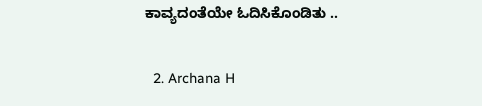ಕಾವ್ಯದಂತೆಯೇ ಓದಿಸಿಕೊಂಡಿತು ..

  2. Archana H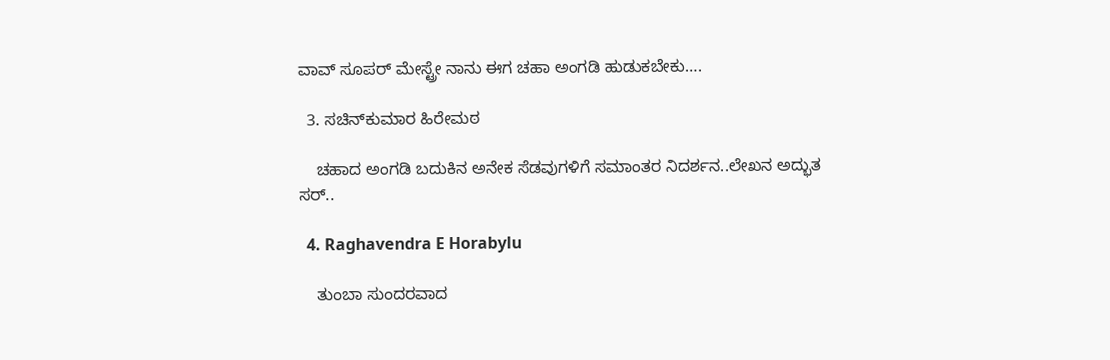ವಾವ್ ಸೂಪರ್ ಮೇಸ್ಟ್ರೇ ನಾನು ಈಗ ಚಹಾ ಅಂಗಡಿ ಹುಡುಕಬೇಕು….

  3. ಸಚಿನ್‌ಕುಮಾರ ಹಿರೇಮಠ

    ಚಹಾದ ಅಂಗಡಿ ಬದುಕಿನ ಅನೇಕ ಸೆಡವುಗಳಿಗೆ ಸಮಾಂತರ ನಿದರ್ಶನ..ಲೇಖನ‌ ಅದ್ಭುತ ಸರ್..

  4. Raghavendra E Horabylu

    ತುಂಬಾ ಸುಂದರವಾದ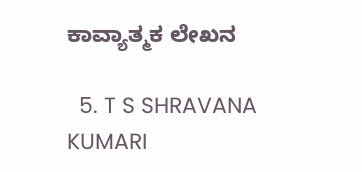ಕಾವ್ಯಾತ್ಮಕ ಲೇಖನ

  5. T S SHRAVANA KUMARI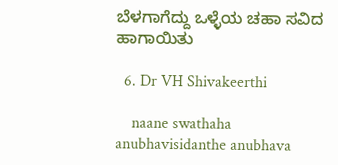ಬೆಳಗಾಗೆದ್ದು ಒಳ್ಳೆಯ ಚಹಾ ಸವಿದ ಹಾಗಾಯಿತು

  6. Dr VH Shivakeerthi

    naane swathaha anubhavisidanthe anubhava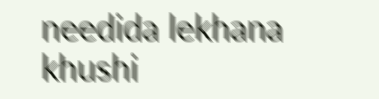needida lekhana khushi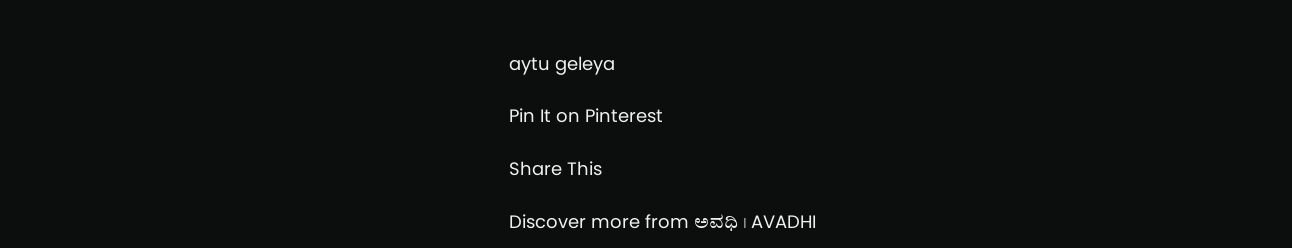aytu geleya

Pin It on Pinterest

Share This

Discover more from ಅವಧಿ । AVADHI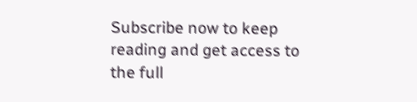Subscribe now to keep reading and get access to the full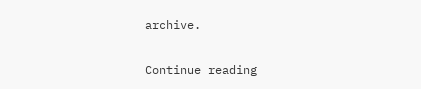archive.

Continue reading